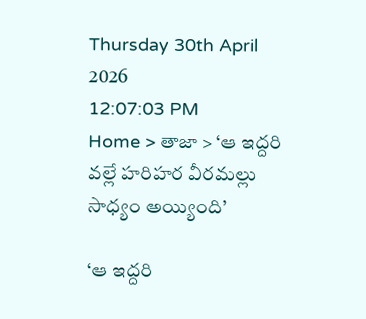Thursday 30th April 2026
12:07:03 PM
Home > తాజా > ‘ఆ ఇద్దరి వల్లే హరిహర వీరమల్లు సాధ్యం అయ్యింది’

‘ఆ ఇద్దరి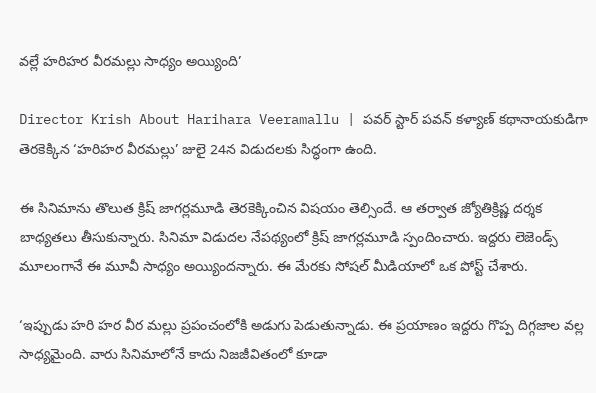వల్లే హరిహర వీరమల్లు సాధ్యం అయ్యింది’

Director Krish About Harihara Veeramallu | పవర్ స్టార్ పవన్ కళ్యాణ్ కథానాయకుడిగా తెరకెక్కిన ‘హరిహర వీరమల్లు’ జులై 24న విడుదలకు సిద్ధంగా ఉంది.

ఈ సినిమాను తొలుత క్రిష్ జాగర్లమూడి తెరకెక్కించిన విషయం తెల్సిందే. ఆ తర్వాత జ్యోతిక్రిష్ణ దర్శక బాధ్యతలు తీసుకున్నారు. సినిమా విడుదల నేపథ్యంలో క్రిష్ జాగర్లమూడి స్పందించారు. ఇద్దరు లెజెండ్స్ మూలంగానే ఈ మూవీ సాధ్యం అయ్యిందన్నారు. ఈ మేరకు సోషల్ మీడియాలో ఒక పోస్ట్ చేశారు.

‘ఇప్పుడు హరి హర వీర మల్లు ప్రపంచంలోకి అడుగు పెడుతున్నాడు. ఈ ప్రయాణం ఇద్దరు గొప్ప దిగ్గజాల వల్ల సాధ్యమైంది. వారు సినిమాలోనే కాదు నిజజీవితంలో కూడా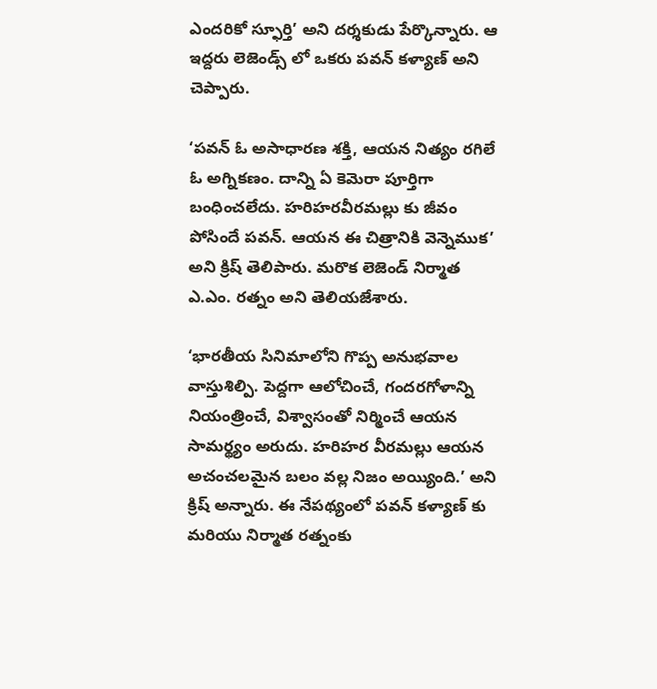ఎందరికో స్ఫూర్తి’ అని దర్శకుడు పేర్కొన్నారు. ఆ ఇద్దరు లెజెండ్స్ లో ఒకరు పవన్ కళ్యాణ్ అని చెప్పారు.

‘పవన్ ఓ అసాధారణ శక్తి, ఆయన నిత్యం రగిలే ఓ అగ్నికణం. దాన్ని ఏ కెమెరా పూర్తిగా బంధించలేదు. హరిహరవీరమల్లు కు జీవం పోసిందే పవన్. ఆయన ఈ చిత్రానికి వెన్నెముక’ అని క్రిష్ తెలిపారు. మరొక లెజెండ్ నిర్మాత ఎ.ఎం. రత్నం అని తెలియజేశారు.

‘భారతీయ సినిమాలోని గొప్ప అనుభవాల వాస్తుశిల్పి. పెద్దగా ఆలోచించే, గందరగోళాన్ని నియంత్రించే, విశ్వాసంతో నిర్మించే ఆయన సామర్థ్యం అరుదు. హరిహర వీరమల్లు ఆయన అచంచలమైన బలం వల్ల నిజం అయ్యింది.’ అని క్రిష్ అన్నారు. ఈ నేపథ్యంలో పవన్ కళ్యాణ్ కు మరియు నిర్మాత రత్నంకు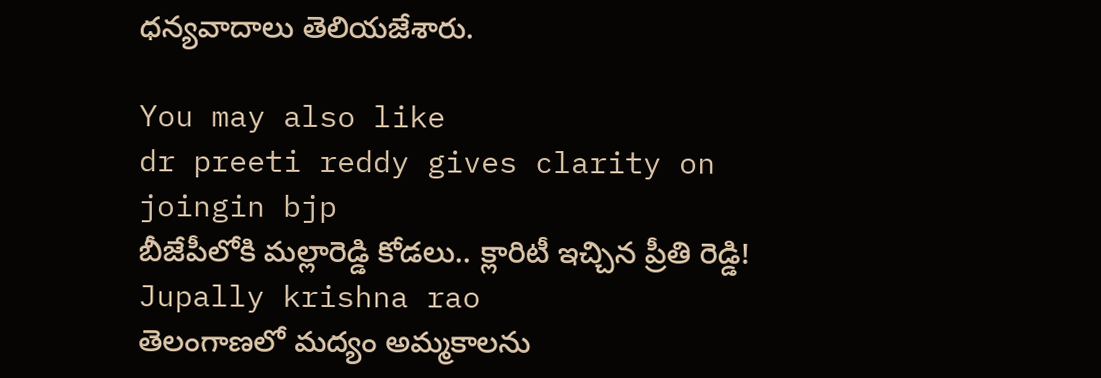ధన్యవాదాలు తెలియజేశారు.

You may also like
dr preeti reddy gives clarity on joingin bjp
బీజేపీలోకి మల్లారెడ్డి కోడలు.. క్లారిటీ ఇచ్చిన ప్రీతి రెడ్డి!
Jupally krishna rao
తెలంగాణలో మ‌ద్యం అమ్మ‌కాల‌ను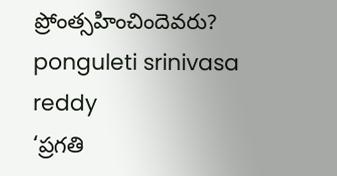ప్రోంత్స‌హించిందెవ‌రు?
ponguleti srinivasa reddy
‘ప్రగతి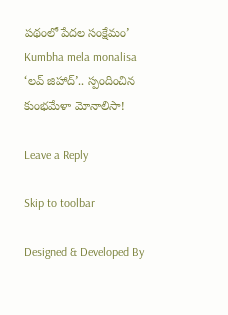పథంలో పేదల సంక్షేమం’
Kumbha mela monalisa
‘లవ్ జిహాద్’.. స్పందించిన కుంభమేళా మోనాలిసా!

Leave a Reply

Skip to toolbar

Designed & Developed By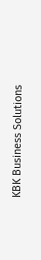KBK Business Solutions